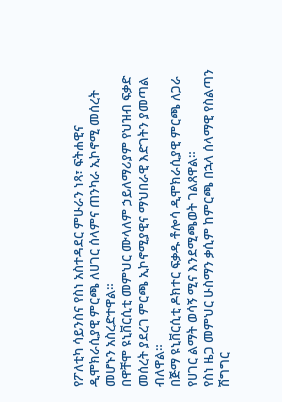የፖለቲካ ሳይንስና የስነ አስተዳደር ምሁራን ነጻ፣ ፍትሐዊና ዲሞክራሲያዊ ምርጫ ለሀገር ሰላምና ጠንካራ ኢኮኖሚ መሰረት መሆኑን አስረድተዋል።
በዋቸሞ ዩኒቨርሲቲ መምህር ሙላለም ኃይለማሪያም የህዝብ ፍቃድ መሰረት ያደረገ ምርጫ ኢኮኖሚያዊና ማህበራዊ እድገትን ያመጣል ብለዋል።
በጅማ ዩኒቨርሲቲ ዶክተር ፍቃዱ ቶሎሳ ዲሞክራሲያዊ ምርጫ ለጋራ የሀገር ልማት ወሳኝ ሚና እንደሚጫወት ገልጸዋል።
የስነ ዜጋ መምህር ሁስማን ቃሲም ከምርጫ በኋላ ሰላማዊ የስልጣን ሽግግር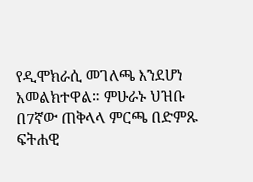የዲሞክራሲ መገለጫ እንደሆነ አመልክተዋል። ምሁራኑ ህዝቡ በ7ኛው ጠቅላላ ምርጫ በድምጹ ፍትሐዊ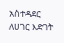አስተዳደር ለሀገር እድገት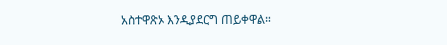አስተዋጽኦ እንዲያደርግ ጠይቀዋል።